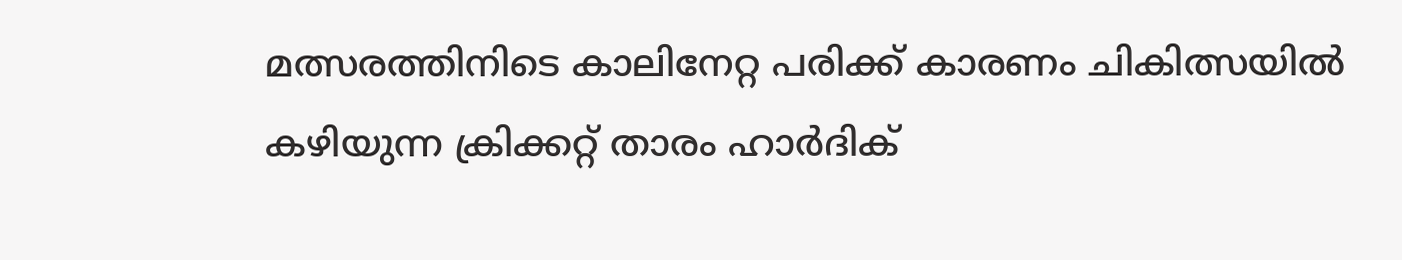മത്സരത്തിനിടെ കാലിനേറ്റ പരിക്ക് കാരണം ചികിത്സയിൽ കഴിയുന്ന ക്രിക്കറ്റ് താരം ഹാർദിക്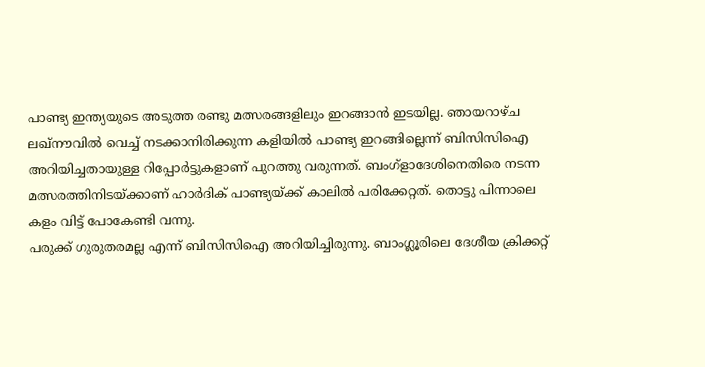പാണ്ട്യ ഇന്ത്യയുടെ അടുത്ത രണ്ടു മത്സരങ്ങളിലും ഇറങ്ങാൻ ഇടയില്ല. ഞായറാഴ്ച ലഖ്നൗവിൽ വെച്ച് നടക്കാനിരിക്കുന്ന കളിയിൽ പാണ്ട്യ ഇറങ്ങില്ലെന്ന് ബിസിസിഐ അറിയിച്ചതായുള്ള റിപ്പോർട്ടുകളാണ് പുറത്തു വരുന്നത്. ബംഗ്ളാദേശിനെതിരെ നടന്ന മത്സരത്തിനിടയ്ക്കാണ് ഹാർദിക് പാണ്ട്യയ്ക്ക് കാലിൽ പരിക്കേറ്റത്. തൊട്ടു പിന്നാലെ കളം വിട്ട് പോകേണ്ടി വന്നു.
പരുക്ക് ഗുരുതരമല്ല എന്ന് ബിസിസിഐ അറിയിച്ചിരുന്നു. ബാംഗ്ലൂരിലെ ദേശീയ ക്രിക്കറ്റ്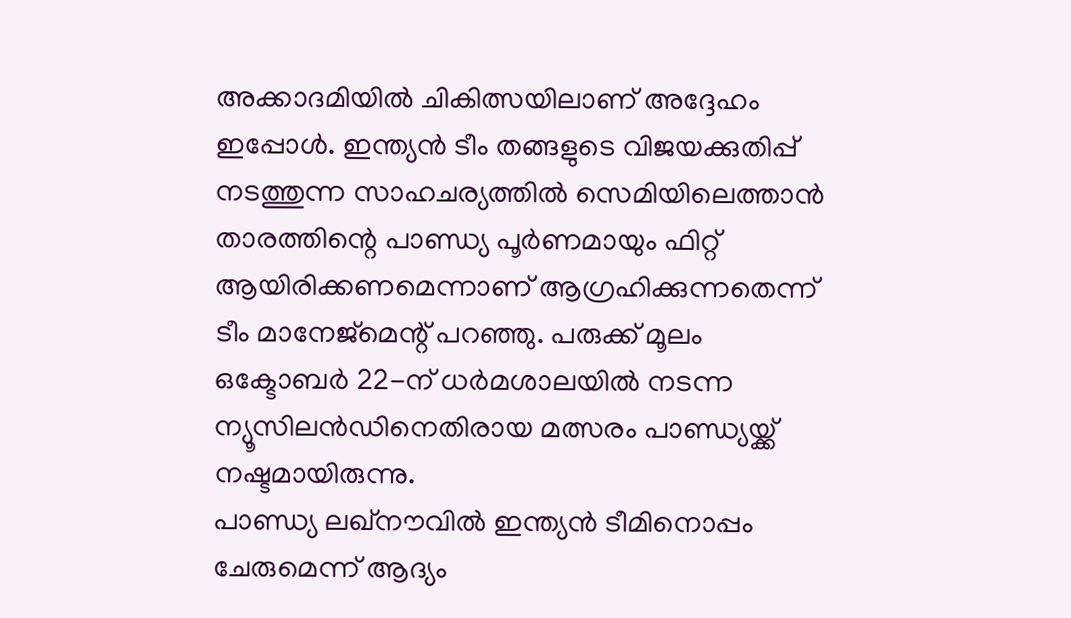അക്കാദമിയിൽ ചികിത്സയിലാണ് അദ്ദേഹം ഇപ്പോൾ. ഇന്ത്യൻ ടീം തങ്ങളുടെ വിജയക്കുതിപ്പ് നടത്തുന്ന സാഹചര്യത്തിൽ സെമിയിലെത്താൻ താരത്തിന്റെ പാണ്ഡ്യ പൂർണമായും ഫിറ്റ് ആയിരിക്കണമെന്നാണ് ആഗ്രഹിക്കുന്നതെന്ന് ടീം മാനേജ്മെന്റ് പറഞ്ഞു. പരുക്ക് മൂലം ഒക്ടോബർ 22-ന് ധർമശാലയിൽ നടന്ന ന്യൂസിലൻഡിനെതിരായ മത്സരം പാണ്ഡ്യയ്ക്ക് നഷ്ടമായിരുന്നു.
പാണ്ഡ്യ ലഖ്നൗവിൽ ഇന്ത്യൻ ടീമിനൊപ്പം ചേരുമെന്ന് ആദ്യം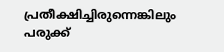പ്രതീക്ഷിച്ചിരുന്നെങ്കിലും പരുക്ക്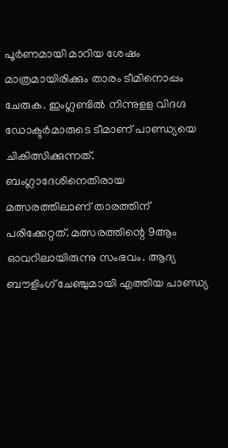പൂർണമായി മാറിയ ശേഷം മാത്രമായിരിക്കും താരം ടീമിനൊപ്പം ചേരുക. ഇംഗ്ലണ്ടിൽ നിന്നുളള വിദഗ്ദ ഡോക്ടർമാരുടെ ടീമാണ് പാണ്ഡ്യയെ ചികിത്സിക്കുന്നത്. ബംഗ്ലാദേശിനെതിരായ മത്സരത്തിലാണ് താരത്തിന് പരിക്കേറ്റത്. മത്സരത്തിന്റെ 9ആം ഓവറിലായിരുന്നു സംഭവം. ആദ്യ ബൗളിംഗ് ചേഞ്ചുമായി എത്തിയ പാണ്ഡ്യ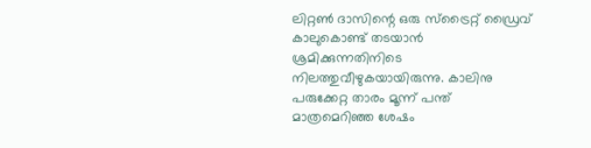ലിറ്റൺ ദാസിന്റെ ഒരു സ്ട്രൈറ്റ് ഡ്രൈവ് കാലുകൊണ്ട് തടയാൻ ശ്രമിക്കുന്നതിനിടെ നിലത്തുവീഴുകയായിരുന്നു. കാലിനു പരുക്കേറ്റ താരം മൂന്ന് പന്ത് മാത്രമെറിഞ്ഞ ശേഷം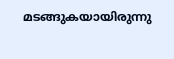മടങ്ങുകയായിരുന്നു